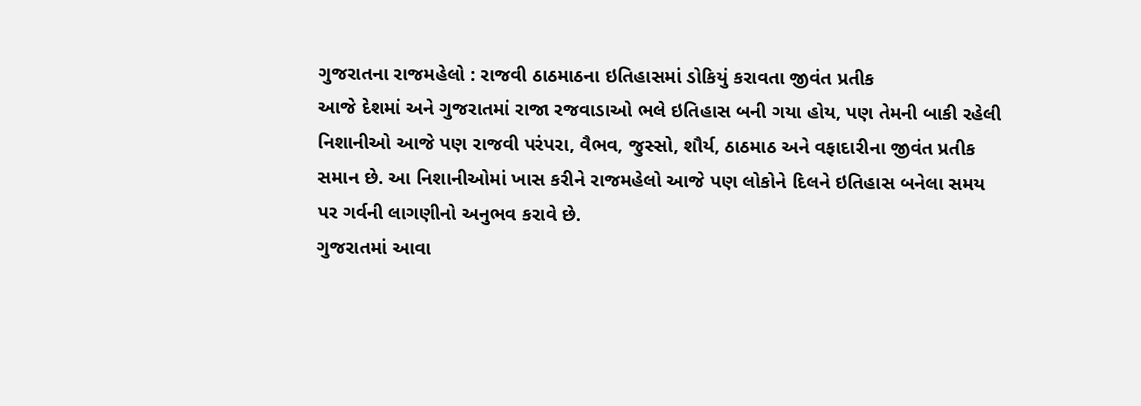ગુજરાતના રાજમહેલો : રાજવી ઠાઠમાઠના ઇતિહાસમાં ડોકિયું કરાવતા જીવંત પ્રતીક
આજે દેશમાં અને ગુજરાતમાં રાજા રજવાડાઓ ભલે ઇતિહાસ બની ગયા હોય, પણ તેમની બાકી રહેલી નિશાનીઓ આજે પણ રાજવી પરંપરા, વૈભવ, જુસ્સો, શૌર્ય, ઠાઠમાઠ અને વફાદારીના જીવંત પ્રતીક સમાન છે. આ નિશાનીઓમાં ખાસ કરીને રાજમહેલો આજે પણ લોકોને દિલને ઇતિહાસ બનેલા સમય પર ગર્વની લાગણીનો અનુભવ કરાવે છે.
ગુજરાતમાં આવા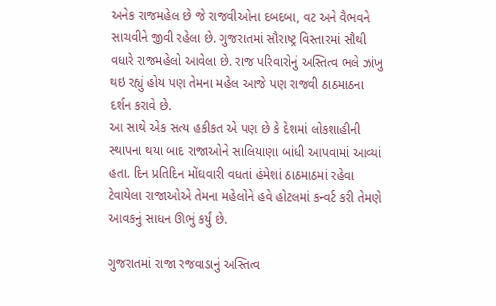અનેક રાજમહેલ છે જે રાજવીઓના દબદબા, વટ અને વૈભવને સાચવીને જીવી રહેલા છે. ગુજરાતમાં સૌરાષ્ટ્ર વિસ્તારમાં સૌથી વધારે રાજમહેલો આવેલા છે. રાજ પરિવારોનું અસ્તિત્વ ભલે ઝાંખુ થઇ રહ્યું હોય પણ તેમના મહેલ આજે પણ રાજવી ઠાઠમાઠના દર્શન કરાવે છે.
આ સાથે એક સત્ય હકીકત એ પણ છે કે દેશમાં લોકશાહીની સ્થાપના થયા બાદ રાજાઓને સાલિયાણા બાંધી આપવામાં આવ્યાં હતા. દિન પ્રતિદિન મોંઘવારી વધતાં હંમેશાં ઠાઠમાઠમાં રહેવા ટેવાયેલા રાજાઓએ તેમના મહેલોને હવે હોટલમાં કન્વર્ટ કરી તેમણે આવકનું સાધન ઊભું કર્યું છે.

ગુજરાતમાં રાજા રજવાડાનું અસ્તિત્વ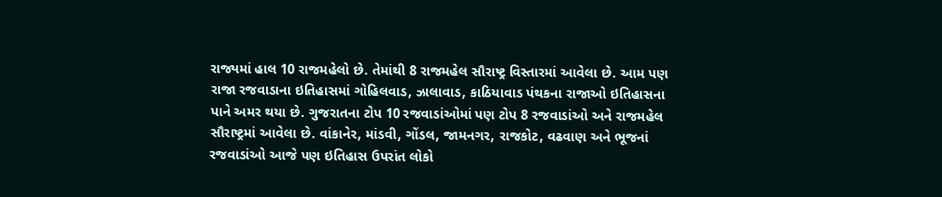રાજ્યમાં હાલ 10 રાજમહેલો છે. તેમાંથી 8 રાજમહેલ સૌરાષ્ટ્ર વિસ્તારમાં આવેલા છે. આમ પણ રાજા રજવાડાના ઇતિહાસમાં ગોહિલવાડ, ઝાલાવાડ, કાઠિયાવાડ પંથકના રાજાઓ ઇતિહાસના પાને અમર થયા છે. ગુજરાતના ટોપ 10 રજવાડાંઓમાં પણ ટોપ 8 રજવાડાંઓ અને રાજમહેલ સૌરાષ્ટ્રમાં આવેલા છે. વાંકાનેર, માંડવી, ગોંડલ, જામનગર, રાજકોટ, વઢવાણ અને ભૂજનાં રજવાડાંઓ આજે પણ ઇતિહાસ ઉપરાંત લોકો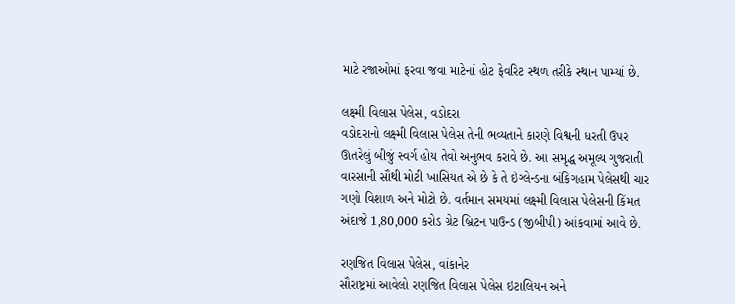માટે રજાઓમાં ફરવા જવા માટેનાં હોટ ફેવરિટ સ્થળ તરીકે સ્થાન પામ્યાં છે.

લક્ષ્મી વિલાસ પેલેસ, વડોદરા
વડોદરાનો લક્ષ્મી વિલાસ પેલેસ તેની ભવ્યતાને કારણે વિશ્વની ધરતી ઉપર ઊતરેલું બીજું સ્વર્ગ હોય તેવો અનુભવ કરાવે છે. આ સમૃદ્ધ અમૂલ્ય ગુજરાતી વારસાની સૌથી મોટી ખાસિયત એ છે કે તે ઇંગ્લેન્ડના બંકિગહામ પેલેસથી ચાર ગણો વિશાળ અને મોટો છે. વર્તમાન સમયમાં લક્ષ્મી વિલાસ પેલેસની કિંમત અંદાજે 1,80,000 કરોડ ગ્રેટ બ્રિટન પાઉન્ડ (જીબીપી) આંકવામાં આવે છે.

રણજિત વિલાસ પેલેસ, વાંકાનેર
સૌરાષ્ટ્રમાં આવેલો રણજિત વિલાસ પેલેસ ઇટાલિયન અને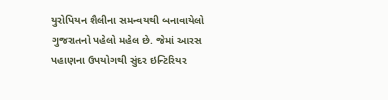યુરોપિયન શૈલીના સમન્વયથી બનાવાયેલો ગુજરાતનો પહેલો મહેલ છે. જેમાં આરસ પહાણના ઉપયોગથી સુંદર ઇન્ટિરિયર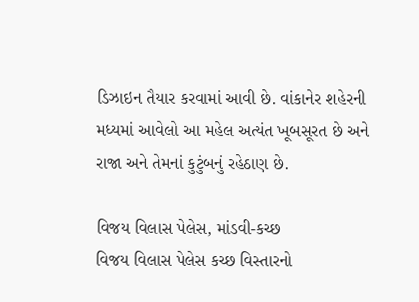ડિઝાઇન તૈયાર કરવામાં આવી છે. વાંકાનેર શહેરની મધ્યમાં આવેલો આ મહેલ અત્યંત ખૂબસૂરત છે અને રાજા અને તેમનાં કુટુંબનું રહેઠાણ છે.

વિજય વિલાસ પેલેસ, માંડવી-કચ્છ
વિજય વિલાસ પેલેસ કચ્છ વિસ્તારનો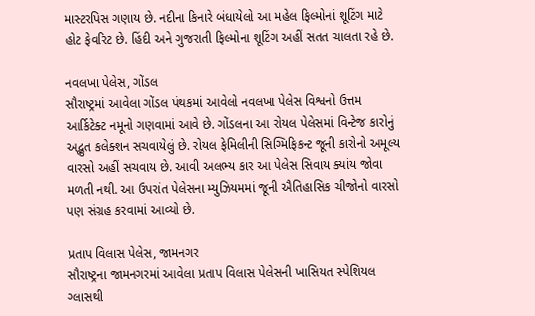માસ્ટરપિસ ગણાય છે. નદીના કિનારે બંધાયેલો આ મહેલ ફિલ્મોનાં શૂટિંગ માટે હોટ ફેવરિટ છે. હિંદી અને ગુજરાતી ફિલ્મોના શૂટિંગ અહીં સતત ચાલતા રહે છે.

નવલખા પેલેસ, ગોંડલ
સૌરાષ્ટ્રમાં આવેલા ગોંડલ પંથકમાં આવેલો નવલખા પેલેસ વિશ્વનો ઉત્તમ આર્કિટેક્ટ નમૂનો ગણવામાં આવે છે. ગોંડલના આ રોયલ પેલેસમાં વિન્ટેજ કારોનું અદ્ભુત કલેક્શન સચવાયેલું છે. રોયલ ફેમિલીની સિગ્મિફિકન્ટ જૂની કારોનો અમૂલ્ય વારસો અહીં સચવાય છે. આવી અલભ્ય કાર આ પેલેસ સિવાય ક્યાંય જોવા મળતી નથી. આ ઉપરાંત પેલેસના મ્યુઝિયમમાં જૂની ઐતિહાસિક ચીજોનો વારસો પણ સંગ્રહ કરવામાં આવ્યો છે.

પ્રતાપ વિલાસ પેલેસ, જામનગર
સૌરાષ્ટ્રના જામનગરમાં આવેલા પ્રતાપ વિલાસ પેલેસની ખાસિયત સ્પેશિયલ ગ્લાસથી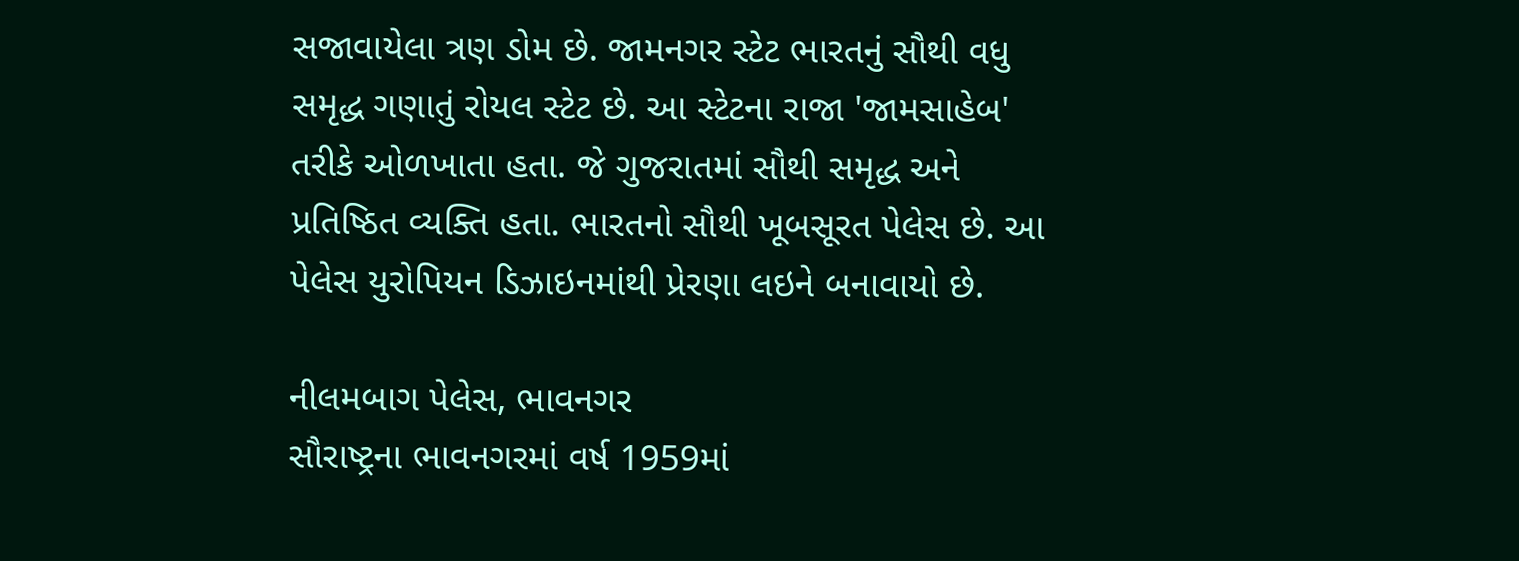સજાવાયેલા ત્રણ ડોમ છે. જામનગર સ્ટેટ ભારતનું સૌથી વધુ સમૃદ્ધ ગણાતું રોયલ સ્ટેટ છે. આ સ્ટેટના રાજા 'જામસાહેબ' તરીકે ઓળખાતા હતા. જે ગુજરાતમાં સૌથી સમૃદ્ધ અને પ્રતિષ્ઠિત વ્યક્તિ હતા. ભારતનો સૌથી ખૂબસૂરત પેલેસ છે. આ પેલેસ યુરોપિયન ડિઝાઇનમાંથી પ્રેરણા લઇને બનાવાયો છે.

નીલમબાગ પેલેસ, ભાવનગર
સૌરાષ્ટ્રના ભાવનગરમાં વર્ષ 1959માં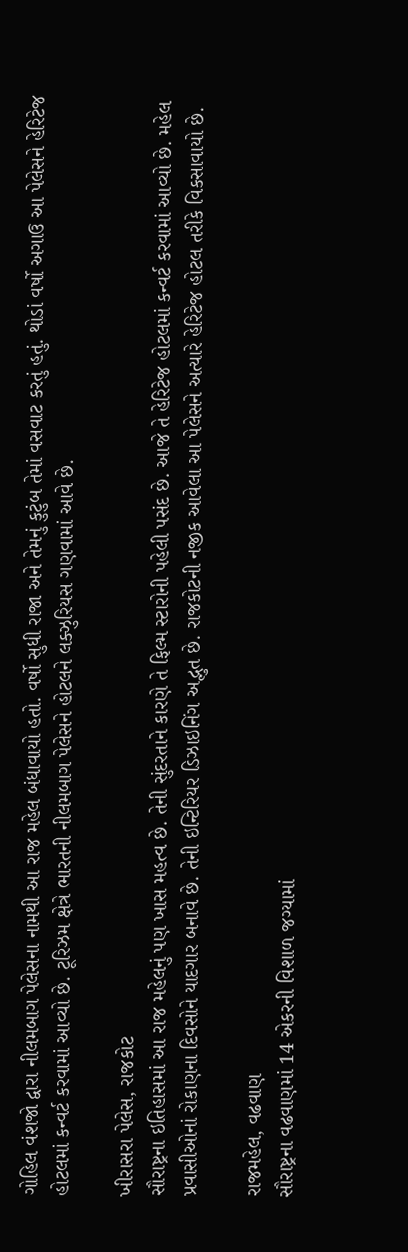ગોહિલ વંશજો દ્વારા નીલમબાગ પેલેસના નામથી આ રાજ મહેલ બંધાવાયો હતો. વર્ષો સુધી રાજા અને તેમનું કુટુંબ તેમાં વસવાટ કરતું હતું. થોડાં વર્ષો અગાઉ આ પેલેસને હેરિટેજ હોટલમાં કન્વર્ટ કરવામાં આવ્યો છે. ટૂરિઝમ ક્ષેત્રે ભારતની નીલમબાગ પેલેસને હોટલને લક્ઝુરિયસ ગણવામાં આવે છે.

ખીરાસરા પેલેસ, રાજકોટ
સૌરાષ્ટ્રના ઇતિહાસમાં આ રાજ મહેલનું પણ ખાસ મહત્વ છે. તેની સુંદરતાને કારણે તે ફિલ્મ સ્ટારોની પહેલી પસંદ છે. આજે તે હેરિટેજ હોટલમાં કન્વર્ટ કરવામાં આવ્યો છે. મહેલ પ્રવાસીઓનાં રોકાણના દિવસોને યાદગાર બનાવે છે. તેની ઇન્ટિરિયર ડિઝાઇનિંગ અદ્ભુત છે. રાજકોટની નજીક આવેલા આ પેલેસને અત્યારે હેરિટેજ હોટલ તરીકે વિકસાવાયો છે.

રાજમહેલ, વઢવાણ
સૌરાષ્ટ્રના વઢવાણમાં 14 એકરની વિશાળ જગ્યામાં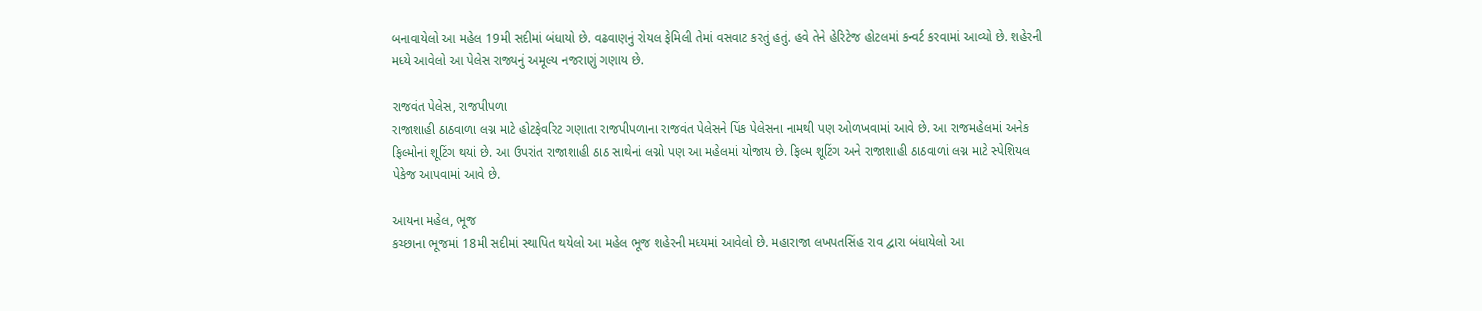બનાવાયેલો આ મહેલ 19મી સદીમાં બંધાયો છે. વઢવાણનું રોયલ ફેમિલી તેમાં વસવાટ કરતું હતું. હવે તેને હેરિટેજ હોટલમાં કન્વર્ટ કરવામાં આવ્યો છે. શહેરની મધ્યે આવેલો આ પેલેસ રાજ્યનું અમૂલ્ય નજરાણું ગણાય છે.

રાજવંત પેલેસ, રાજપીપળા
રાજાશાહી ઠાઠવાળા લગ્ન માટે હોટફેવરિટ ગણાતા રાજપીપળાના રાજવંત પેલેસને પિંક પેલેસના નામથી પણ ઓળખવામાં આવે છે. આ રાજમહેલમાં અનેક ફિલ્મોનાં શૂટિંગ થયાં છે. આ ઉપરાંત રાજાશાહી ઠાઠ સાથેનાં લગ્નો પણ આ મહેલમાં યોજાય છે. ફિલ્મ શૂટિંગ અને રાજાશાહી ઠાઠવાળાં લગ્ન માટે સ્પેશિયલ પેકેજ આપવામાં આવે છે.

આયના મહેલ, ભૂજ
કચ્છાના ભૂજમાં 18મી સદીમાં સ્થાપિત થયેલો આ મહેલ ભૂજ શહેરની મધ્યમાં આવેલો છે. મહારાજા લખપતસિંહ રાવ દ્વારા બંધાયેલો આ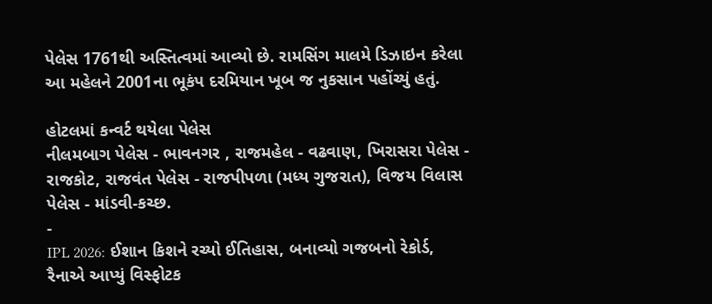પેલેસ 1761થી અસ્તિત્વમાં આવ્યો છે. રામસિંગ માલમે ડિઝાઇન કરેલા આ મહેલને 2001ના ભૂકંપ દરમિયાન ખૂબ જ નુકસાન પહોંચ્યું હતું.

હોટલમાં કન્વર્ટ થયેલા પેલેસ
નીલમબાગ પેલેસ - ભાવનગર , રાજમહેલ - વઢવાણ, ખિરાસરા પેલેસ - રાજકોટ, રાજવંત પેલેસ - રાજપીપળા (મધ્ય ગુજરાત), વિજય વિલાસ પેલેસ - માંડવી-કચ્છ.
-
IPL 2026: ઈશાન કિશને રચ્યો ઈતિહાસ, બનાવ્યો ગજબનો રેકોર્ડ, રૈનાએ આપ્યું વિસ્ફોટક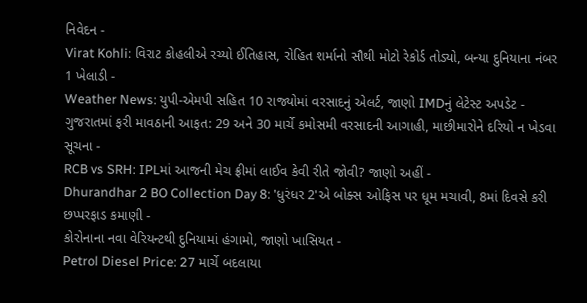નિવેદન -
Virat Kohli: વિરાટ કોહલીએ રચ્યો ઈતિહાસ, રોહિત શર્માનો સૌથી મોટો રેકોર્ડ તોડ્યો, બન્યા દુનિયાના નંબર 1 ખેલાડી -
Weather News: યુપી-એમપી સહિત 10 રાજ્યોમાં વરસાદનું એલર્ટ, જાણો IMDનું લેટેસ્ટ અપડેટ -
ગુજરાતમાં ફરી માવઠાની આફત: 29 અને 30 માર્ચે કમોસમી વરસાદની આગાહી, માછીમારોને દરિયો ન ખેડવા સૂચના -
RCB vs SRH: IPLમાં આજની મેચ ફ્રીમાં લાઈવ કેવી રીતે જોવી? જાણો અહીં -
Dhurandhar 2 BO Collection Day 8: 'ધુરંધર 2'એ બોક્સ ઓફિસ પર ધૂમ મચાવી, 8માં દિવસે કરી છપ્પરફાડ કમાણી -
કોરોનાના નવા વેરિયન્ટથી દુનિયામાં હંગામો, જાણો ખાસિયત -
Petrol Diesel Price: 27 માર્ચે બદલાયા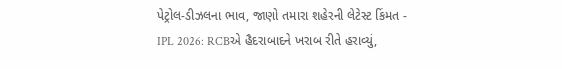પેટ્રોલ-ડીઝલના ભાવ, જાણો તમારા શહેરની લેટેસ્ટ કિંમત -
IPL 2026: RCBએ હૈદરાબાદને ખરાબ રીતે હરાવ્યું,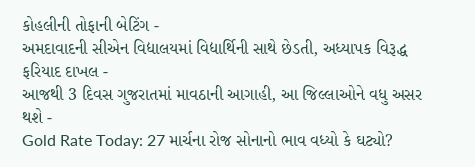કોહલીની તોફાની બેટિંગ -
અમદાવાદની સીએન વિદ્યાલયમાં વિદ્યાર્થિની સાથે છેડતી, અધ્યાપક વિરૂદ્ધ ફરિયાદ દાખલ -
આજથી 3 દિવસ ગુજરાતમાં માવઠાની આગાહી, આ જિલ્લાઓને વધુ અસર થશે -
Gold Rate Today: 27 માર્ચના રોજ સોનાનો ભાવ વધ્યો કે ઘટ્યો?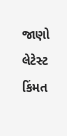જાણો લેટેસ્ટ કિંમત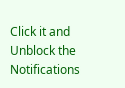Click it and Unblock the Notifications